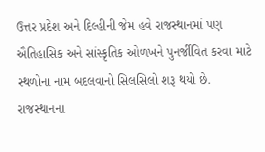ઉત્તર પ્રદેશ અને દિલ્હીની જેમ હવે રાજસ્થાનમાં પણ ઐતિહાસિક અને સાંસ્કૃતિક ઓળખને પુનર્જીવિત કરવા માટે સ્થળોના નામ બદલવાનો સિલસિલો શરૂ થયો છે. રાજસ્થાનના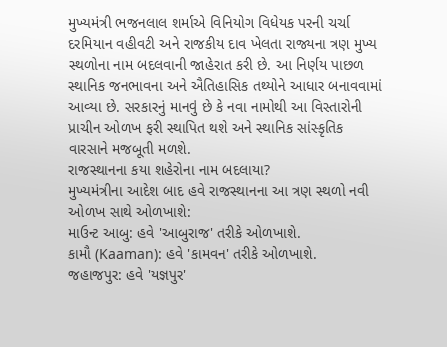મુખ્યમંત્રી ભજનલાલ શર્માએ વિનિયોગ વિધેયક પરની ચર્ચા દરમિયાન વહીવટી અને રાજકીય દાવ ખેલતા રાજ્યના ત્રણ મુખ્ય સ્થળોના નામ બદલવાની જાહેરાત કરી છે. આ નિર્ણય પાછળ સ્થાનિક જનભાવના અને ઐતિહાસિક તથ્યોને આધાર બનાવવામાં આવ્યા છે. સરકારનું માનવું છે કે નવા નામોથી આ વિસ્તારોની પ્રાચીન ઓળખ ફરી સ્થાપિત થશે અને સ્થાનિક સાંસ્કૃતિક વારસાને મજબૂતી મળશે.
રાજસ્થાનના કયા શહેરોના નામ બદલાયા?
મુખ્યમંત્રીના આદેશ બાદ હવે રાજસ્થાનના આ ત્રણ સ્થળો નવી ઓળખ સાથે ઓળખાશે:
માઉન્ટ આબુ: હવે 'આબુરાજ' તરીકે ઓળખાશે.
કામૌ (Kaaman): હવે 'કામવન' તરીકે ઓળખાશે.
જહાજપુર: હવે 'યજ્ઞપુર'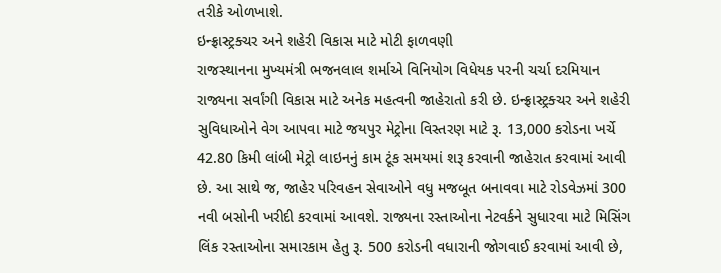તરીકે ઓળખાશે.
ઇન્ફ્રાસ્ટ્રક્ચર અને શહેરી વિકાસ માટે મોટી ફાળવણી
રાજસ્થાનના મુખ્યમંત્રી ભજનલાલ શર્માએ વિનિયોગ વિધેયક પરની ચર્ચા દરમિયાન રાજ્યના સર્વાંગી વિકાસ માટે અનેક મહત્વની જાહેરાતો કરી છે. ઇન્ફ્રાસ્ટ્રક્ચર અને શહેરી સુવિધાઓને વેગ આપવા માટે જયપુર મેટ્રોના વિસ્તરણ માટે રૂ. 13,000 કરોડના ખર્ચે 42.80 કિમી લાંબી મેટ્રો લાઇનનું કામ ટૂંક સમયમાં શરૂ કરવાની જાહેરાત કરવામાં આવી છે. આ સાથે જ, જાહેર પરિવહન સેવાઓને વધુ મજબૂત બનાવવા માટે રોડવેઝમાં 300 નવી બસોની ખરીદી કરવામાં આવશે. રાજ્યના રસ્તાઓના નેટવર્કને સુધારવા માટે મિસિંગ લિંક રસ્તાઓના સમારકામ હેતુ રૂ. 500 કરોડની વધારાની જોગવાઈ કરવામાં આવી છે,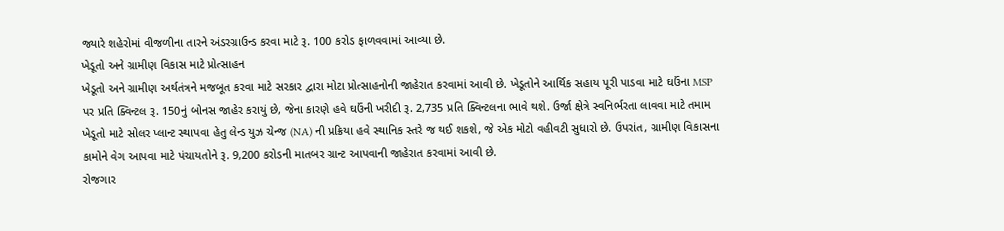જ્યારે શહેરોમાં વીજળીના તારને અંડરગ્રાઉન્ડ કરવા માટે રૂ. 100 કરોડ ફાળવવામાં આવ્યા છે.
ખેડૂતો અને ગ્રામીણ વિકાસ માટે પ્રોત્સાહન
ખેડૂતો અને ગ્રામીણ અર્થતંત્રને મજબૂત કરવા માટે સરકાર દ્વારા મોટા પ્રોત્સાહનોની જાહેરાત કરવામાં આવી છે. ખેડૂતોને આર્થિક સહાય પૂરી પાડવા માટે ઘઉંના MSP પર પ્રતિ ક્વિન્ટલ રૂ. 150નું બોનસ જાહેર કરાયું છે, જેના કારણે હવે ઘઉંની ખરીદી રૂ. 2,735 પ્રતિ ક્વિન્ટલના ભાવે થશે. ઉર્જા ક્ષેત્રે સ્વનિર્ભરતા લાવવા માટે તમામ ખેડૂતો માટે સોલર પ્લાન્ટ સ્થાપવા હેતુ લેન્ડ યુઝ ચેન્જ (NA) ની પ્રક્રિયા હવે સ્થાનિક સ્તરે જ થઈ શકશે, જે એક મોટો વહીવટી સુધારો છે. ઉપરાંત, ગ્રામીણ વિકાસના કામોને વેગ આપવા માટે પંચાયતોને રૂ. 9,200 કરોડની માતબર ગ્રાન્ટ આપવાની જાહેરાત કરવામાં આવી છે.
રોજગાર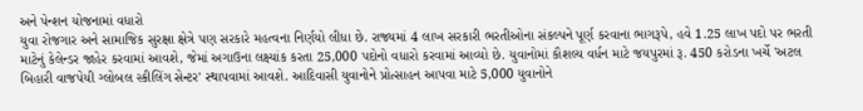અને પેન્શન યોજનામાં વધારો
યુવા રોજગાર અને સામાજિક સુરક્ષા ક્ષેત્રે પણ સરકારે મહત્વના નિર્ણયો લીધા છે. રાજ્યમાં 4 લાખ સરકારી ભરતીઓના સંકલ્પને પૂર્ણ કરવાના ભાગરૂપે, હવે 1.25 લાખ પદો પર ભરતી માટેનું કેલેન્ડર જાહેર કરવામાં આવશે, જેમાં અગાઉના લક્ષ્યાંક કરતા 25,000 પદોનો વધારો કરવામાં આવ્યો છે. યુવાનોમાં કૌશલ્ય વર્ધન માટે જયપુરમાં રૂ. 450 કરોડના ખર્ચે 'અટલ બિહારી વાજપેયી ગ્લોબલ સ્કીલિંગ સેન્ટર' સ્થાપવામાં આવશે. આદિવાસી યુવાનોને પ્રોત્સાહન આપવા માટે 5,000 યુવાનોને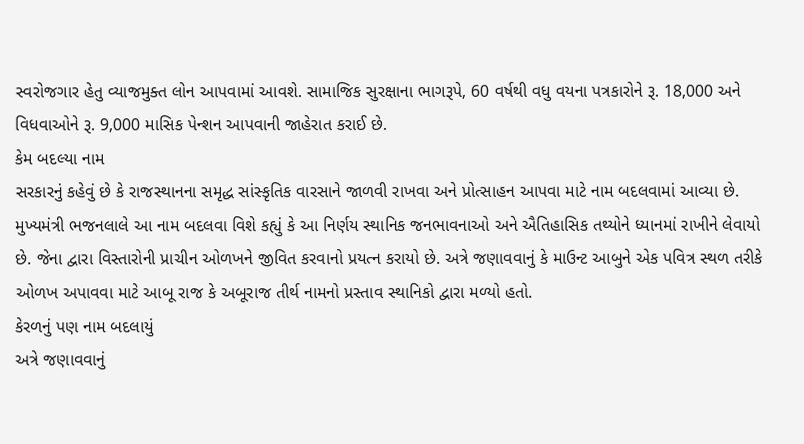સ્વરોજગાર હેતુ વ્યાજમુક્ત લોન આપવામાં આવશે. સામાજિક સુરક્ષાના ભાગરૂપે, 60 વર્ષથી વધુ વયના પત્રકારોને રૂ. 18,000 અને વિધવાઓને રૂ. 9,000 માસિક પેન્શન આપવાની જાહેરાત કરાઈ છે.
કેમ બદલ્યા નામ
સરકારનું કહેવું છે કે રાજસ્થાનના સમૃદ્ધ સાંસ્કૃતિક વારસાને જાળવી રાખવા અને પ્રોત્સાહન આપવા માટે નામ બદલવામાં આવ્યા છે. મુખ્યમંત્રી ભજનલાલે આ નામ બદલવા વિશે કહ્યું કે આ નિર્ણય સ્થાનિક જનભાવનાઓ અને ઐતિહાસિક તથ્યોને ધ્યાનમાં રાખીને લેવાયો છે. જેના દ્વારા વિસ્તારોની પ્રાચીન ઓળખને જીવિત કરવાનો પ્રયત્ન કરાયો છે. અત્રે જણાવવાનું કે માઉન્ટ આબુને એક પવિત્ર સ્થળ તરીકે ઓળખ અપાવવા માટે આબૂ રાજ કે અબૂરાજ તીર્થ નામનો પ્રસ્તાવ સ્થાનિકો દ્વારા મળ્યો હતો.
કેરળનું પણ નામ બદલાયું
અત્રે જણાવવાનું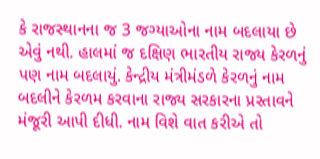કે રાજસ્થાનના જ 3 જગ્યાઓના નામ બદલાયા છે એવું નથી. હાલમાં જ દક્ષિણ ભારતીય રાજ્ય કેરળનું પણ નામ બદલાયું. કેન્દ્રીય મંત્રીમંડળે કેરળનું નામ બદલીને કેરળમ કરવાના રાજ્ય સરકારના પ્રસ્તાવને મંજૂરી આપી દીધી. નામ વિશે વાત કરીએ તો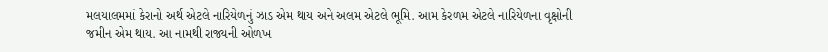મલયાલમમાં કેરાનો અર્થ એટલે નારિયેળનું ઝાડ એમ થાય અને અલમ એટલે ભૂમિ. આમ કેરળમ એટલે નારિયેળના વૃક્ષોની જમીન એમ થાય. આ નામથી રાજ્યની ઓળખ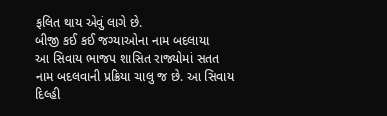ફલિત થાય એવું લાગે છે.
બીજી કઈ કઈ જગ્યાઓના નામ બદલાયા
આ સિવાય ભાજપ શાસિત રાજ્યોમાં સતત નામ બદલવાની પ્રક્રિયા ચાલુ જ છે. આ સિવાય દિલ્હી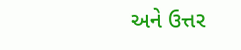અને ઉત્તર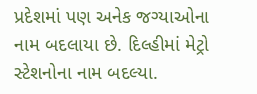પ્રદેશમાં પણ અનેક જગ્યાઓના નામ બદલાયા છે. દિલ્હીમાં મેટ્રો સ્ટેશનોના નામ બદલ્યા.